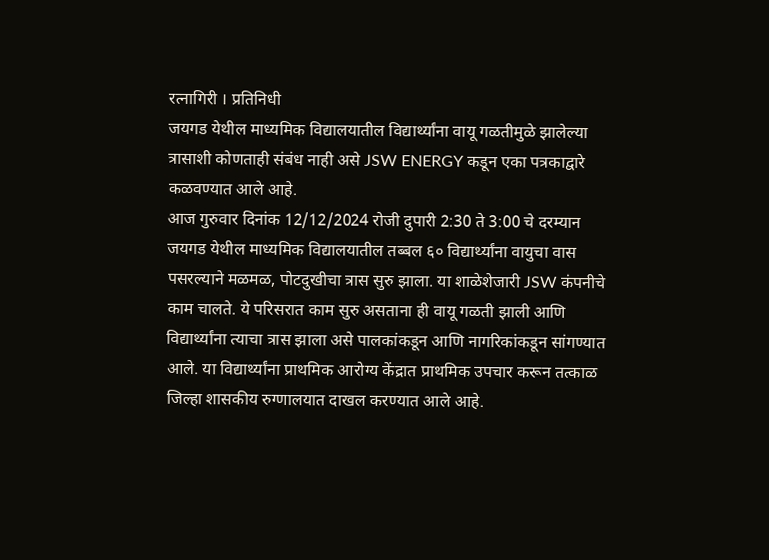रत्नागिरी । प्रतिनिधी
जयगड येथील माध्यमिक विद्यालयातील विद्यार्थ्यांना वायू गळतीमुळे झालेल्या त्रासाशी कोणताही संबंध नाही असे JSW ENERGY कडून एका पत्रकाद्वारे कळवण्यात आले आहे.
आज गुरुवार दिनांक 12/12/2024 रोजी दुपारी 2:30 ते 3:00 चे दरम्यान जयगड येथील माध्यमिक विद्यालयातील तब्बल ६० विद्यार्थ्यांना वायुचा वास पसरल्याने मळमळ, पोटदुखीचा त्रास सुरु झाला. या शाळेशेजारी JSW कंपनीचे काम चालते. ये परिसरात काम सुरु असताना ही वायू गळती झाली आणि विद्यार्थ्यांना त्याचा त्रास झाला असे पालकांकडून आणि नागरिकांकडून सांगण्यात आले. या विद्यार्थ्यांना प्राथमिक आरोग्य केंद्रात प्राथमिक उपचार करून तत्काळ जिल्हा शासकीय रुग्णालयात दाखल करण्यात आले आहे.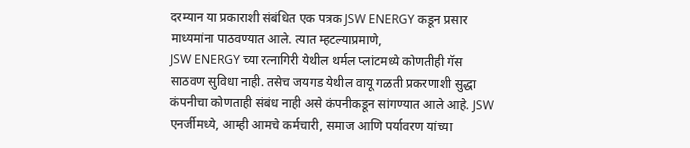दरम्यान या प्रकाराशी संबंधित एक पत्रक JSW ENERGY कडून प्रसार माध्यमांना पाठवण्यात आले. त्यात म्हटल्याप्रमाणे,
JSW ENERGY च्या रत्नागिरी येथील थर्मल प्लांटमध्ये कोणतीही गॅस साठवण सुविधा नाही. तसेच जयगड येथील वायू गळती प्रकरणाशी सुद्धा कंपनीचा कोणताही संबंध नाही असे कंपनीकडून सांगण्यात आले आहे. JSW एनर्जीमध्ये, आम्ही आमचे कर्मचारी, समाज आणि पर्यावरण यांच्या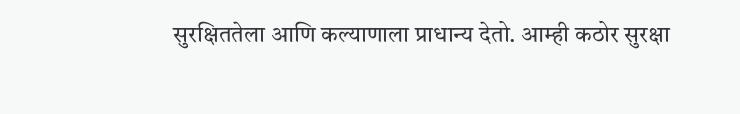सुरक्षिततेला आणि कल्याणाला प्राधान्य देतो. आम्ही कठोर सुरक्षा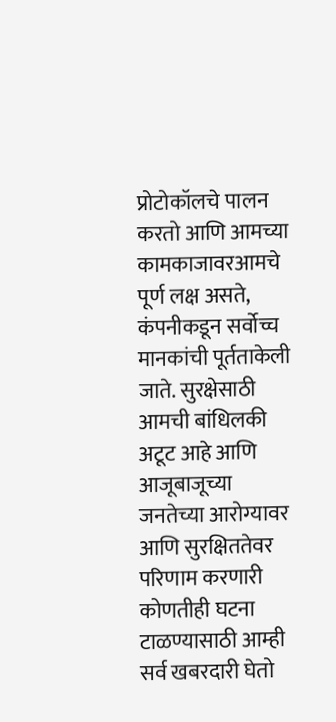प्रोटोकॉलचे पालन करतो आणि आमच्या कामकाजावरआमचे पूर्ण लक्ष असते, कंपनीकडून सर्वोच्च मानकांची पूर्तताकेली जाते. सुरक्षेसाठी आमची बांधिलकी अटूट आहे आणि आजूबाजूच्या जनतेच्या आरोग्यावर आणि सुरक्षिततेवर परिणाम करणारी कोणतीही घटना टाळण्यासाठी आम्ही सर्व खबरदारी घेतो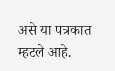असे या पत्रकात म्हटले आहे.